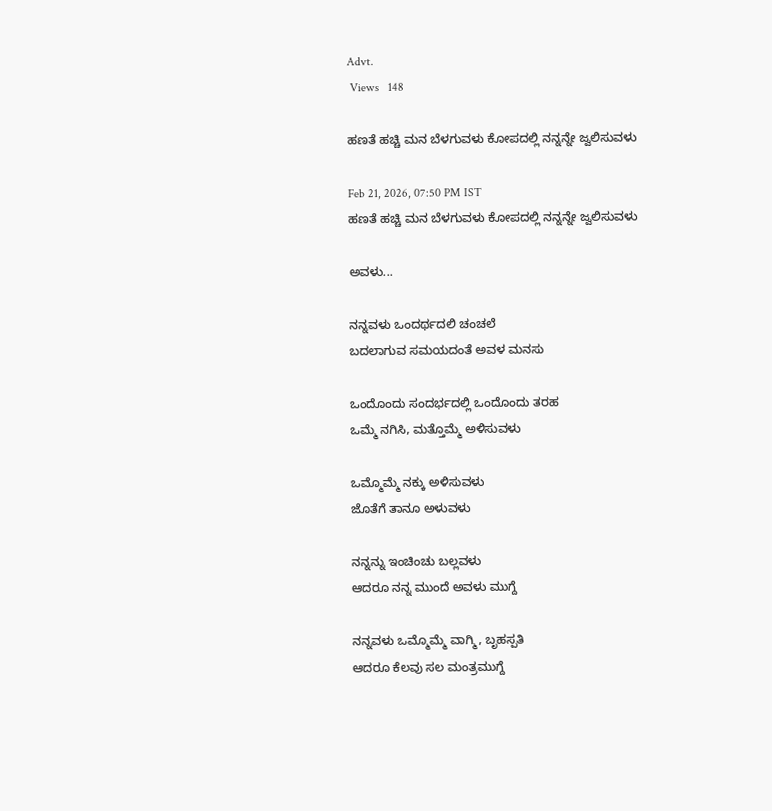Advt.
 Views   148

ಹಣತೆ ಹಚ್ಚಿ ಮನ ಬೆಳಗುವಳು ಕೋಪದಲ್ಲಿ ನನ್ನನ್ನೇ ಜ್ವಲಿಸುವಳು

Feb 21, 2026, 07:50 PM IST
ಹಣತೆ ಹಚ್ಚಿ ಮನ ಬೆಳಗುವಳು ಕೋಪದಲ್ಲಿ ನನ್ನನ್ನೇ ಜ್ವಲಿಸುವಳು

ಅವಳು...

ನನ್ನವಳು ಒಂದರ್ಥದಲಿ ಚಂಚಲೆ
ಬದಲಾಗುವ ಸಮಯದಂತೆ ಅವಳ ಮನಸು

ಒಂದೊಂದು ಸಂದರ್ಭದಲ್ಲಿ ಒಂದೊಂದು ತರಹ
ಒಮ್ಮೆ ನಗಿಸಿ, ಮತ್ತೊಮ್ಮೆ ಅಳಿಸುವಳು

ಒಮ್ಮೊಮ್ಮೆ ನಕ್ಕು ಅಳಿಸುವಳು
ಜೊತೆಗೆ ತಾನೂ ಅಳುವಳು

ನನ್ನನ್ನು ಇಂಚಿಂಚು ಬಲ್ಲವಳು
ಆದರೂ ನನ್ನ ಮುಂದೆ ಅವಳು ಮುಗ್ದೆ

ನನ್ನವಳು ಒಮ್ಮೊಮ್ಮೆ ವಾಗ್ಮಿ, ಬೃಹಸ್ಪತಿ
ಆದರೂ ಕೆಲವು ಸಲ ಮಂತ್ರಮುಗ್ದೆ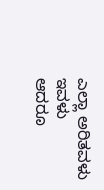ಎಲ್ಲಾ ಅರಿತವಳು ಇವಳು
ಆದರೂ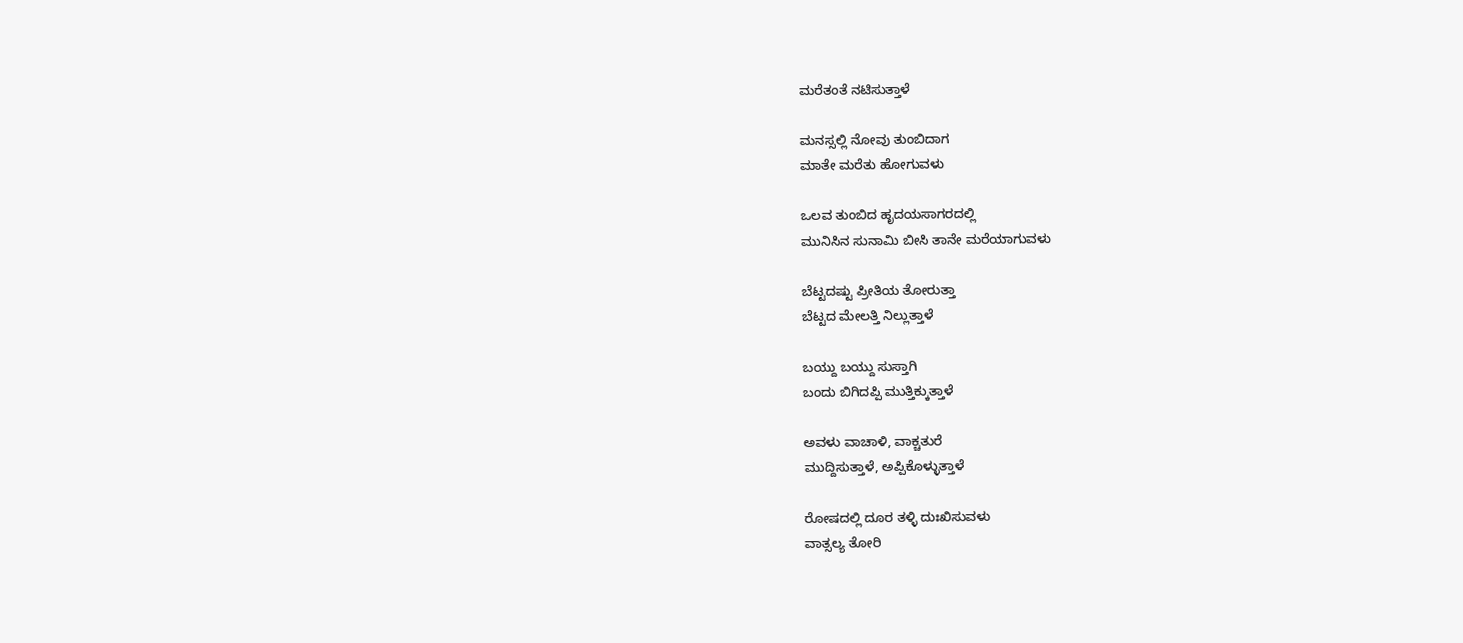ಮರೆತಂತೆ ನಟಿಸುತ್ತಾಳೆ

ಮನಸ್ಸಲ್ಲಿ ನೋವು ತುಂಬಿದಾಗ
ಮಾತೇ ಮರೆತು ಹೋಗುವಳು

ಒಲವ ತುಂಬಿದ ಹೃದಯಸಾಗರದಲ್ಲಿ
ಮುನಿಸಿನ ಸುನಾಮಿ ಬೀಸಿ ತಾನೇ ಮರೆಯಾಗುವಳು

ಬೆಟ್ಟದಷ್ಟು ಪ್ರೀತಿಯ ತೋರುತ್ತಾ
ಬೆಟ್ಟದ ಮೇಲತ್ತಿ ನಿಲ್ಲುತ್ತಾಳೆ

ಬಯ್ದು ಬಯ್ದು ಸುಸ್ತಾಗಿ
ಬಂದು ಬಿಗಿದಪ್ಪಿ ಮುತ್ತಿಕ್ಕುತ್ತಾಳೆ

ಅವಳು ವಾಚಾಳಿ, ವಾಕ್ಚತುರೆ
ಮುದ್ದಿಸುತ್ತಾಳೆ, ಅಪ್ಪಿಕೊಳ್ಳುತ್ತಾಳೆ

ರೋಷದಲ್ಲಿ ದೂರ ತಳ್ಳಿ ದುಃಖಿಸುವಳು
ವಾತ್ಸಲ್ಯ ತೋರಿ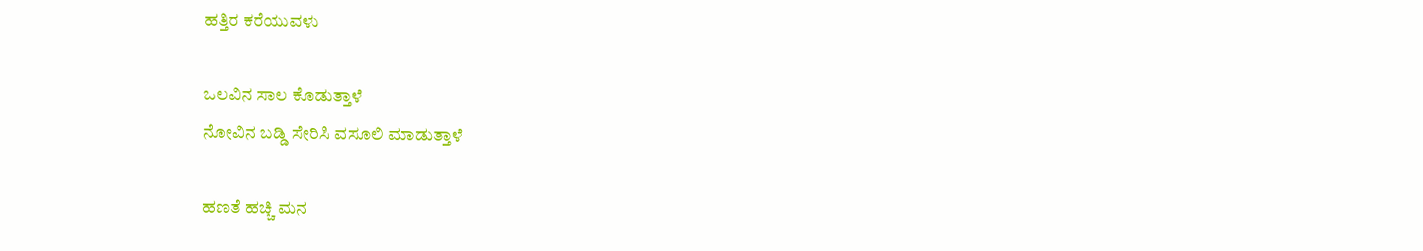ಹತ್ತಿರ ಕರೆಯುವಳು

ಒಲವಿನ ಸಾಲ ಕೊಡುತ್ತಾಳೆ
ನೋವಿನ ಬಡ್ಡಿ ಸೇರಿಸಿ ವಸೂಲಿ ಮಾಡುತ್ತಾಳೆ

ಹಣತೆ ಹಚ್ಚಿ ಮನ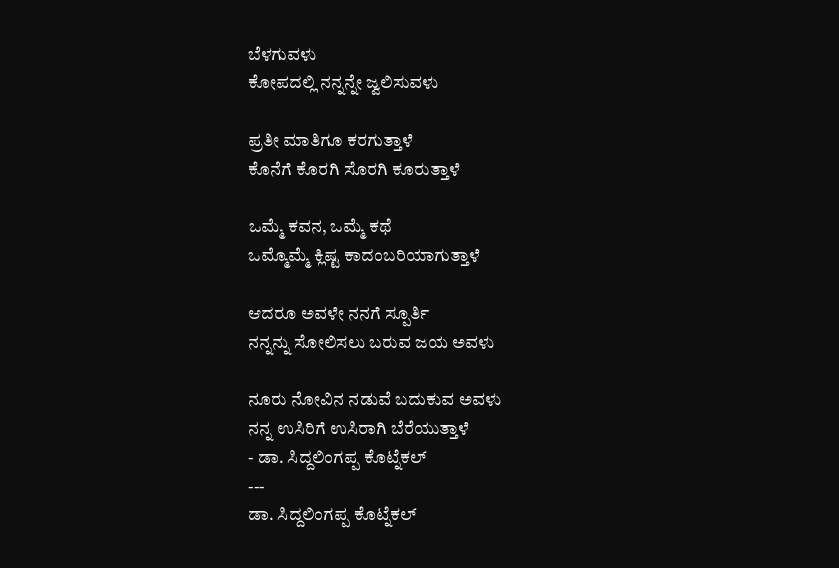ಬೆಳಗುವಳು
ಕೋಪದಲ್ಲಿ ನನ್ನನ್ನೇ ಜ್ವಲಿಸುವಳು

ಪ್ರತೀ ಮಾತಿಗೂ ಕರಗುತ್ತಾಳೆ
ಕೊನೆಗೆ ಕೊರಗಿ ಸೊರಗಿ ಕೂರುತ್ತಾಳೆ

ಒಮ್ಮೆ ಕವನ, ಒಮ್ಮೆ ಕಥೆ
ಒಮ್ಮೊಮ್ಮೆ ಕ್ಲಿಷ್ಟ ಕಾದಂಬರಿಯಾಗುತ್ತಾಳೆ

ಆದರೂ ಅವಳೇ ನನಗೆ ಸ್ಪೂರ್ತಿ
ನನ್ನನ್ನು ಸೋಲಿಸಲು ಬರುವ ಜಯ ಅವಳು

ನೂರು ನೋವಿನ ನಡುವೆ ಬದುಕುವ ಅವಳು
ನನ್ನ ಉಸಿರಿಗೆ ಉಸಿರಾಗಿ ಬೆರೆಯುತ್ತಾಳೆ
- ಡಾ. ಸಿದ್ದಲಿಂಗಪ್ಪ ಕೊಟ್ನೆಕಲ್
---
ಡಾ. ಸಿದ್ದಲಿಂಗಪ್ಪ ಕೊಟ್ನೆಕಲ್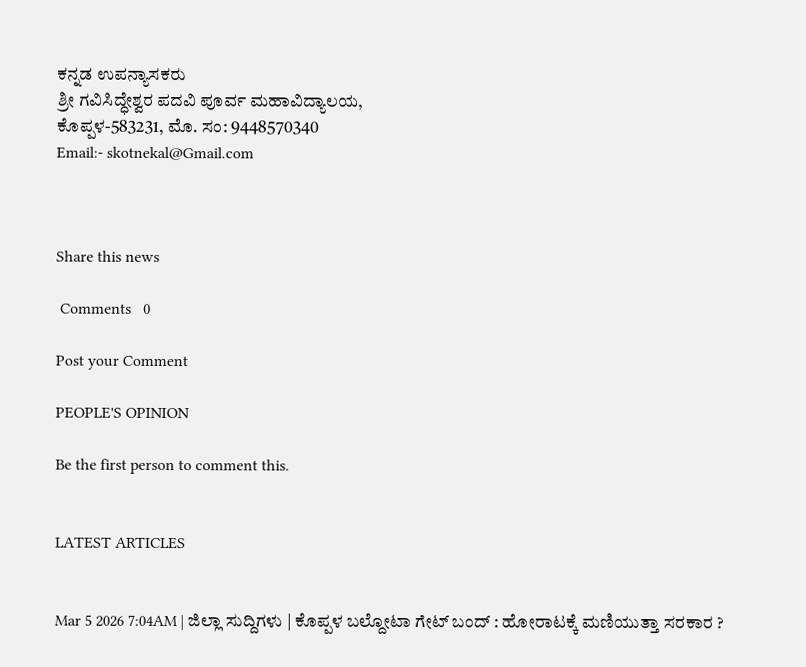ಕನ್ನಡ ಉಪನ್ಯಾಸಕರು
ಶ್ರೀ ಗವಿಸಿದ್ಧೇಶ್ವರ ಪದವಿ ಪೂರ್ವ ಮಹಾವಿದ್ಯಾಲಯ,
ಕೊಪ್ಪಳ-583231, ಮೊ. ಸಂ: 9448570340
Email:- skotnekal@Gmail.com



Share this news

 Comments   0

Post your Comment

PEOPLE'S OPINION

Be the first person to comment this.


LATEST ARTICLES


Mar 5 2026 7:04AM | ಜಿಲ್ಲಾ ಸುದ್ದಿಗಳು | ಕೊಪ್ಪಳ ಬಲ್ದೋಟಾ ಗೇಟ್ ಬಂದ್ : ಹೋರಾಟಕ್ಕೆ ಮಣಿಯುತ್ತಾ ಸರಕಾರ ?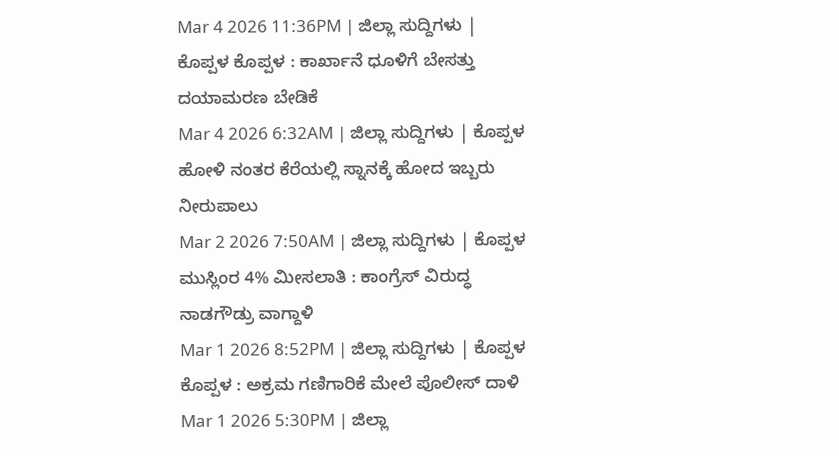Mar 4 2026 11:36PM | ಜಿಲ್ಲಾ ಸುದ್ದಿಗಳು | ಕೊಪ್ಪಳ ಕೊಪ್ಪಳ : ಕಾರ್ಖಾನೆ ಧೂಳಿಗೆ ಬೇಸತ್ತು ದಯಾಮರಣ ಬೇಡಿಕೆ
Mar 4 2026 6:32AM | ಜಿಲ್ಲಾ ಸುದ್ದಿಗಳು | ಕೊಪ್ಪಳ ಹೋಳಿ ನಂತರ ಕೆರೆಯಲ್ಲಿ ಸ್ನಾನಕ್ಕೆ ಹೋದ ಇಬ್ಬರು ನೀರುಪಾಲು
Mar 2 2026 7:50AM | ಜಿಲ್ಲಾ ಸುದ್ದಿಗಳು | ಕೊಪ್ಪಳ ಮುಸ್ಲಿಂರ 4% ಮೀಸಲಾತಿ : ಕಾಂಗ್ರೆಸ್ ವಿರುದ್ಧ ನಾಡಗೌಡ್ರು ವಾಗ್ದಾಳಿ
Mar 1 2026 8:52PM | ಜಿಲ್ಲಾ ಸುದ್ದಿಗಳು | ಕೊಪ್ಪಳ ಕೊಪ್ಪಳ : ಅಕ್ರಮ ಗಣಿಗಾರಿಕೆ ಮೇಲೆ ಪೊಲೀಸ್ ದಾಳಿ
Mar 1 2026 5:30PM | ಜಿಲ್ಲಾ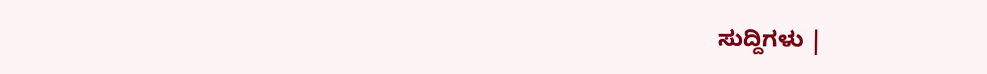ಸುದ್ದಿಗಳು |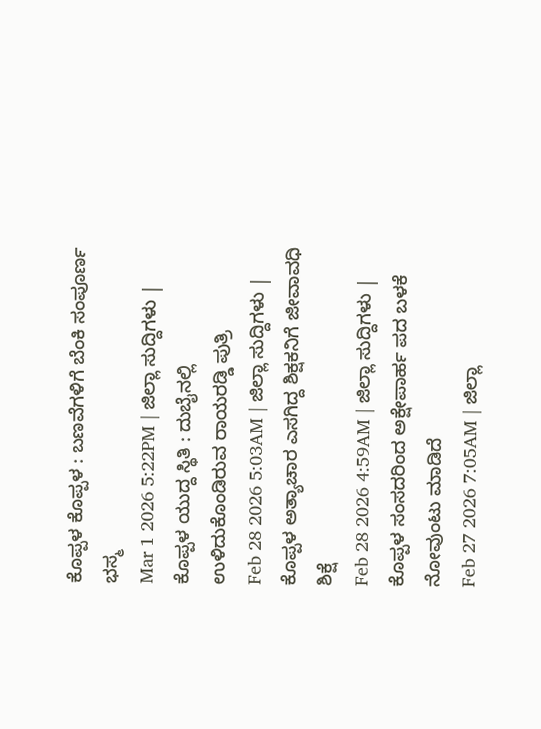ಕೊಪ್ಪಳ ಕೊಪ್ಪಳ : ಬಣವೆಗಳಿಗೆ ಬೆಂಕಿ ಸಂಪೂರ್ಣ ಭಸ್ಮ
Mar 1 2026 5:22PM | ಜಿಲ್ಲಾ ಸುದ್ದಿಗಳು | ಕೊಪ್ಪಳ ಯುದ್ದ ಸ್ಥಿತಿ : ದುಬೈನಲ್ಲಿ ಉಳಿದುಕೊಂಡಿರುವ ರಾಯರಡ್ಡಿ ಪುತ್ರಿ
Feb 28 2026 5:03AM | ಜಿಲ್ಲಾ ಸುದ್ದಿಗಳು | ಕೊಪ್ಪಳ ಅತ್ಯಾಚಾರ ಎಸಗಿದ್ದ ಶಿಕ್ಷಕನಿಗೆ ಜೀವಾವಧಿ ಶಿಕ್ಷೆ
Feb 28 2026 4:59AM | ಜಿಲ್ಲಾ ಸುದ್ದಿಗಳು | ಕೊಪ್ಪಳ ಸಂಸದರಿಂದ ಅಕ್ಷೇಪಾರ್ಹ ಪದ ಬಳಕೆ ನೋವುಂಟು ಮಾಡಿದೆ
Feb 27 2026 7:05AM | ಜಿಲ್ಲಾ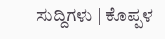ಸುದ್ದಿಗಳು | ಕೊಪ್ಪಳ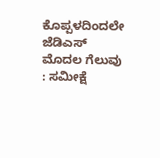ಕೊಪ್ಪಳದಿಂದಲೇ ಜೆಡಿಎಸ್ ಮೊದಲ ಗೆಲುವು : ಸಮೀಕ್ಷೆ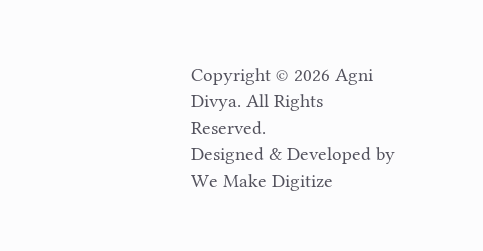Copyright © 2026 Agni Divya. All Rights Reserved.
Designed & Developed by We Make Digitize